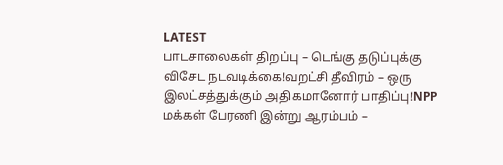LATEST
பாடசாலைகள் திறப்பு – டெங்கு தடுப்புக்கு விசேட நடவடிக்கை!வறட்சி தீவிரம் – ஒரு இலட்சத்துக்கும் அதிகமானோர் பாதிப்பு!NPP மக்கள் பேரணி இன்று ஆரம்பம் –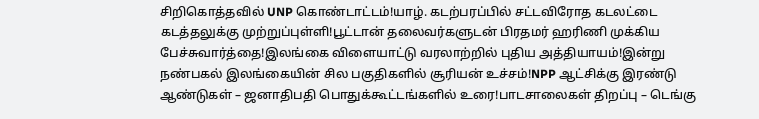சிறிகொத்தவில் UNP கொண்டாட்டம்!யாழ். கடற்பரப்பில் சட்டவிரோத கடலட்டை கடத்தலுக்கு முற்றுப்புள்ளி!பூட்டான் தலைவர்களுடன் பிரதமர் ஹரிணி முக்கிய பேச்சுவார்த்தை!இலங்கை விளையாட்டு வரலாற்றில் புதிய அத்தியாயம்!இன்று நண்பகல் இலங்கையின் சில பகுதிகளில் சூரியன் உச்சம்!NPP ஆட்சிக்கு இரண்டு ஆண்டுகள் – ஜனாதிபதி பொதுக்கூட்டங்களில் உரை!பாடசாலைகள் திறப்பு – டெங்கு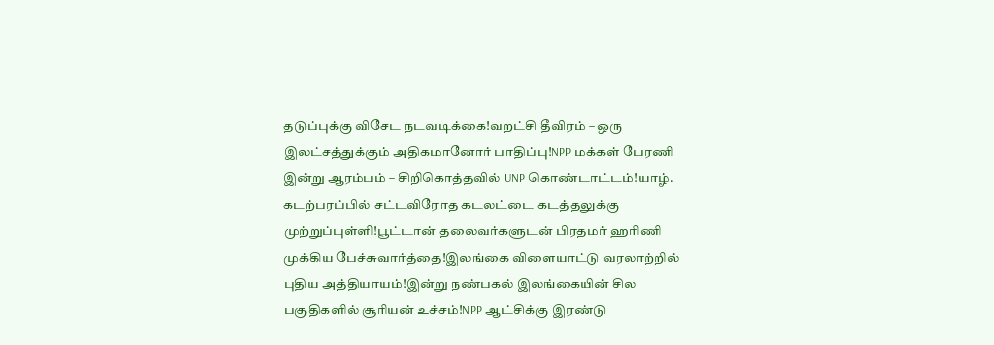தடுப்புக்கு விசேட நடவடிக்கை!வறட்சி தீவிரம் – ஒரு இலட்சத்துக்கும் அதிகமானோர் பாதிப்பு!NPP மக்கள் பேரணி இன்று ஆரம்பம் – சிறிகொத்தவில் UNP கொண்டாட்டம்!யாழ். கடற்பரப்பில் சட்டவிரோத கடலட்டை கடத்தலுக்கு முற்றுப்புள்ளி!பூட்டான் தலைவர்களுடன் பிரதமர் ஹரிணி முக்கிய பேச்சுவார்த்தை!இலங்கை விளையாட்டு வரலாற்றில் புதிய அத்தியாயம்!இன்று நண்பகல் இலங்கையின் சில பகுதிகளில் சூரியன் உச்சம்!NPP ஆட்சிக்கு இரண்டு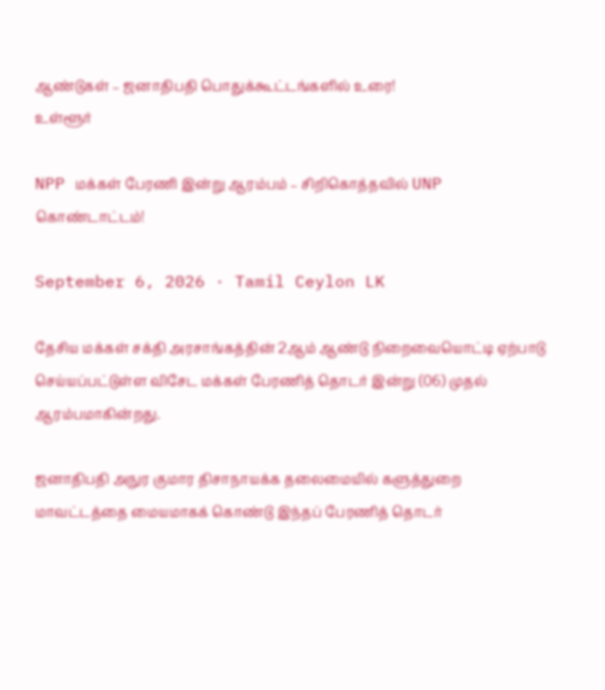ஆண்டுகள் – ஜனாதிபதி பொதுக்கூட்டங்களில் உரை!
உள்ளூர்

NPP மக்கள் பேரணி இன்று ஆரம்பம் – சிறிகொத்தவில் UNP கொண்டாட்டம்!

September 6, 2026 · Tamil Ceylon LK

தேசிய மக்கள் சக்தி அரசாங்கத்தின் 2ஆம் ஆண்டு நிறைவையொட்டி ஏற்பாடு செய்யப்பட்டுள்ள விசேட மக்கள் பேரணித் தொடர் இன்று (06) முதல் ஆரம்பமாகின்றது.

ஜனாதிபதி அநுர குமார திசாநாயக்க தலைமையில் களுத்துறை மாவட்டத்தை மையமாகக் கொண்டு இந்தப் பேரணித் தொடர்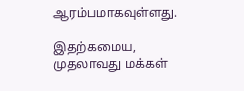ஆரம்பமாகவுள்ளது.

இதற்கமைய, முதலாவது மக்கள்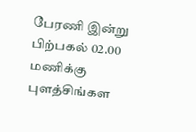பேரணி இன்று பிற்பகல் 02.00 மணிக்கு புளத்சிங்கள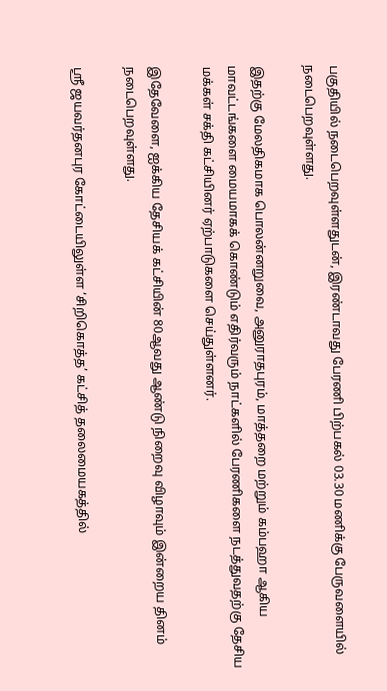பகுதியில் நடைபெறவுள்ளதுடன், இரண்டாவது பேரணி பிற்பகல் 03.30 மணிக்கு பேருவளையில் நடைபெறவுள்ளது.

இதற்கு மேலதிகமாக பொலன்னறுவை, அனுராதபுரம், மாத்தறை மற்றும் கம்பஹா ஆகிய மாவட்டங்களை மையமாகக் கொண்டும் எதிர்வரும் நாட்களில் பேரணிகளை நடத்துவதற்கு தேசிய மக்கள் சக்தி கட்சியினர் ஏற்பாடுகளை செய்துள்ளனர்.

இதேவேளை, ஐக்கிய தேசியக் கட்சியின் 80ஆவது ஆண்டு நிறைவு விழாவும் இன்றைய தினம் நடைபெறவுள்ளது.

ஸ்ரீ ஜயவர்தனபுர கோட்டையிலுள்ள ‘சிறிகொத்த’ கட்சித் தலைமையகத்தில்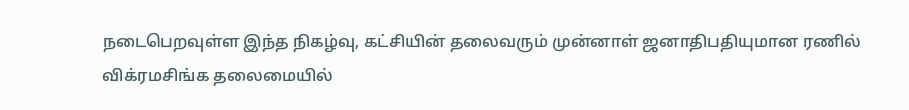நடைபெறவுள்ள இந்த நிகழ்வு, கட்சியின் தலைவரும் முன்னாள் ஜனாதிபதியுமான ரணில் விக்ரமசிங்க தலைமையில்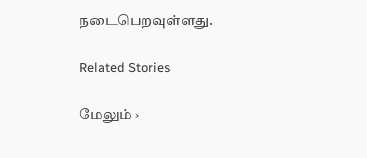நடைபெறவுள்ளது.

Related Stories

மேலும் ›